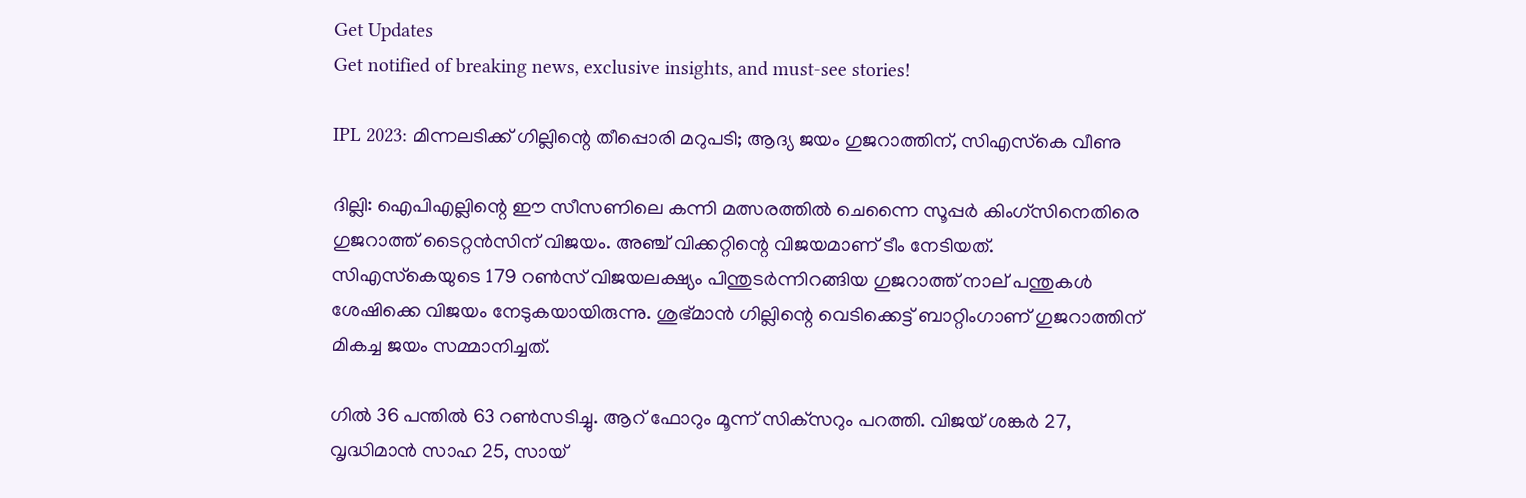Get Updates
Get notified of breaking news, exclusive insights, and must-see stories!

IPL 2023: മിന്നലടിക്ക് ഗില്ലിന്റെ തീപ്പൊരി മറുപടി; ആദ്യ ജയം ഗുജറാത്തിന്, സിഎസ്‌കെ വീണു

ദില്ലി: ഐപിഎല്ലിന്റെ ഈ സീസണിലെ കന്നി മത്സരത്തില്‍ ചെന്നൈ സൂപ്പര്‍ കിംഗ്‌സിനെതിരെ ഗുജറാത്ത് ടൈറ്റന്‍സിന് വിജയം. അഞ്ച് വിക്കറ്റിന്റെ വിജയമാണ് ടീം നേടിയത്. സിഎസ്‌കെയുടെ 179 റണ്‍സ് വിജയലക്ഷ്യം പിന്തുടര്‍ന്നിറങ്ങിയ ഗുജറാത്ത് നാല് പന്തുകള്‍ ശേഷിക്കെ വിജയം നേടുകയായിരുന്നു. ശുഭ്മാന്‍ ഗില്ലിന്റെ വെടിക്കെട്ട് ബാറ്റിംഗാണ് ഗുജറാത്തിന് മികച്ച ജയം സമ്മാനിച്ചത്.

ഗില്‍ 36 പന്തില്‍ 63 റണ്‍സടിച്ചു. ആറ് ഫോറും മൂന്ന് സിക്‌സറും പറത്തി. വിജയ് ശങ്കര്‍ 27, വൃദ്ധിമാന്‍ സാഹ 25, സായ്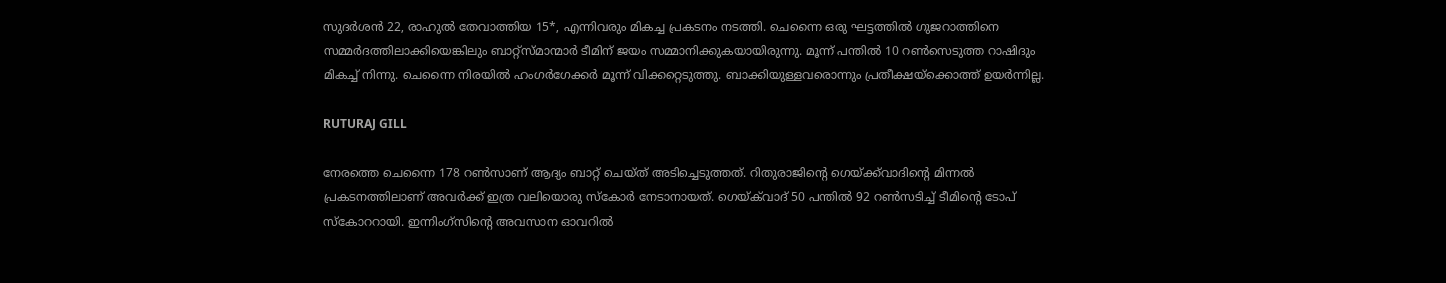സുദര്‍ശന്‍ 22, രാഹുല്‍ തേവാത്തിയ 15*, എന്നിവരും മികച്ച പ്രകടനം നടത്തി. ചെന്നൈ ഒരു ഘട്ടത്തില്‍ ഗുജറാത്തിനെ സമ്മര്‍ദത്തിലാക്കിയെങ്കിലും ബാറ്റ്‌സ്മാന്മാര്‍ ടീമിന് ജയം സമ്മാനിക്കുകയായിരുന്നു. മൂന്ന് പന്തില്‍ 10 റണ്‍സെടുത്ത റാഷിദും മികച്ച് നിന്നു. ചെന്നൈ നിരയില്‍ ഹംഗര്‍ഗേക്കര്‍ മൂന്ന് വിക്കറ്റെടുത്തു. ബാക്കിയുള്ളവരൊന്നും പ്രതീക്ഷയ്‌ക്കൊത്ത് ഉയര്‍ന്നില്ല.

RUTURAJ GILL

നേരത്തെ ചെന്നൈ 178 റണ്‍സാണ് ആദ്യം ബാറ്റ് ചെയ്ത് അടിച്ചെടുത്തത്. റിതുരാജിന്റെ ഗെയ്ക്ക്‌വാദിന്റെ മിന്നല്‍ പ്രകടനത്തിലാണ് അവര്‍ക്ക് ഇത്ര വലിയൊരു സ്‌കോര്‍ നേടാനായത്. ഗെയ്ക്‌വാദ് 50 പന്തില്‍ 92 റണ്‍സടിച്ച് ടീമിന്റെ ടോപ് സ്‌കോററായി. ഇന്നിംഗ്‌സിന്റെ അവസാന ഓവറില്‍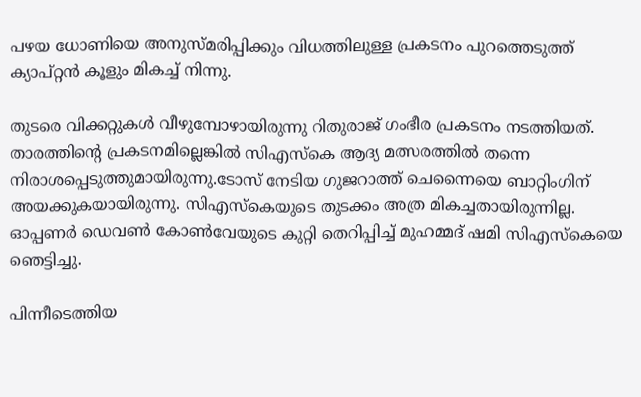പഴയ ധോണിയെ അനുസ്മരിപ്പിക്കും വിധത്തിലുള്ള പ്രകടനം പുറത്തെടുത്ത് ക്യാപ്റ്റന്‍ കൂളും മികച്ച് നിന്നു.

തുടരെ വിക്കറ്റുകള്‍ വീഴുമ്പോഴായിരുന്നു റിതുരാജ് ഗംഭീര പ്രകടനം നടത്തിയത്. താരത്തിന്റെ പ്രകടനമില്ലെങ്കില്‍ സിഎസ്‌കെ ആദ്യ മത്സരത്തില്‍ തന്നെ നിരാശപ്പെടുത്തുമായിരുന്നു.ടോസ് നേടിയ ഗുജറാത്ത് ചെന്നൈയെ ബാറ്റിംഗിന് അയക്കുകയായിരുന്നു. സിഎസ്‌കെയുടെ തുടക്കം അത്ര മികച്ചതായിരുന്നില്ല. ഓപ്പണര്‍ ഡെവണ്‍ കോണ്‍വേയുടെ കുറ്റി തെറിപ്പിച്ച് മുഹമ്മദ് ഷമി സിഎസ്‌കെയെ ഞെട്ടിച്ചു.

പിന്നീടെത്തിയ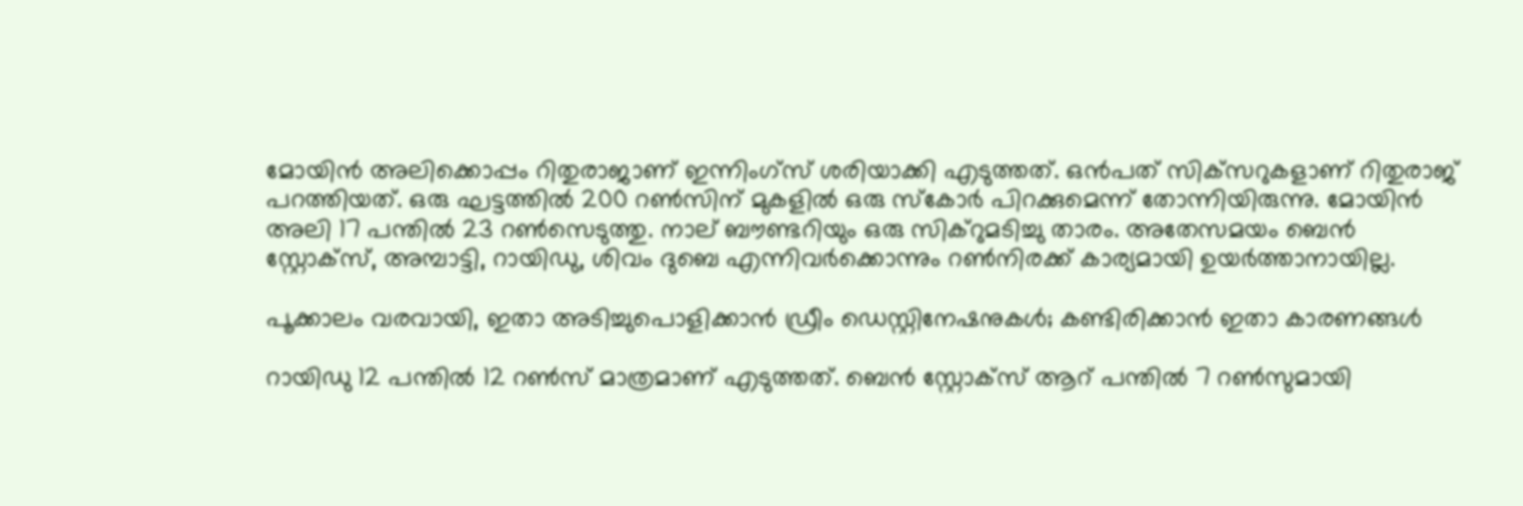മോയിന്‍ അലിക്കൊപ്പം റിതുരാജാണ് ഇന്നിംഗ്‌സ് ശരിയാക്കി എടുത്തത്. ഒന്‍പത് സിക്‌സറുകളാണ് റിതുരാജ് പറത്തിയത്. ഒരു ഘട്ടത്തില്‍ 200 റണ്‍സിന് മുകളില്‍ ഒരു സ്‌കോര്‍ പിറക്കുമെന്ന് തോന്നിയിരുന്നു. മോയിന്‍ അലി 17 പന്തില്‍ 23 റണ്‍സെടുത്തു. നാല് ബൗണ്ടറിയും ഒരു സിക്‌റുമടിച്ചു താരം. അതേസമയം ബെന്‍ സ്റ്റോക്‌സ്, അമ്പാട്ടി, റായിഡു, ശിവം ദുബെ എന്നിവര്‍ക്കൊന്നും റണ്‍നിരക്ക് കാര്യമായി ഉയര്‍ത്താനായില്ല.

പൂക്കാലം വരവായി, ഇതാ അടിച്ചുപൊളിക്കാന്‍ ഡ്രീം ഡെസ്റ്റിനേഷനുകള്‍; കണ്ടിരിക്കാന്‍ ഇതാ കാരണങ്ങള്‍

റായിഡു 12 പന്തില്‍ 12 റണ്‍സ് മാത്രമാണ് എടുത്തത്. ബെന്‍ സ്റ്റോക്‌സ് ആറ് പന്തില്‍ 7 റണ്‍സുമായി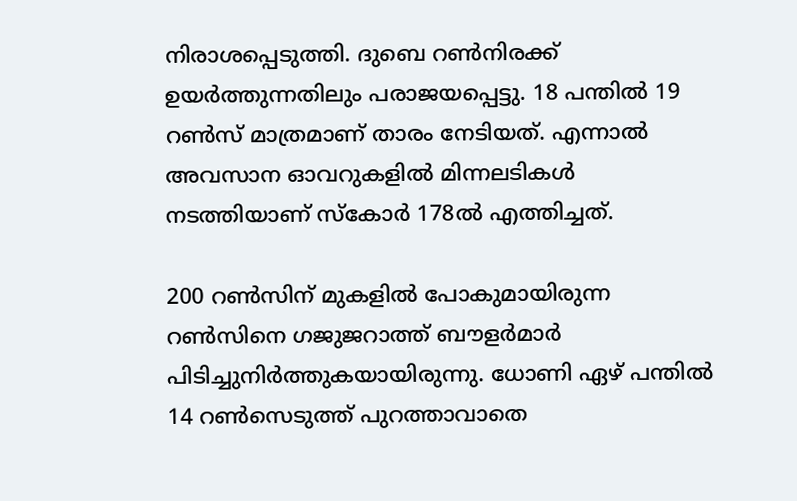നിരാശപ്പെടുത്തി. ദുബെ റണ്‍നിരക്ക് ഉയര്‍ത്തുന്നതിലും പരാജയപ്പെട്ടു. 18 പന്തില്‍ 19 റണ്‍സ് മാത്രമാണ് താരം നേടിയത്. എന്നാല്‍ അവസാന ഓവറുകളില്‍ മിന്നലടികള്‍ നടത്തിയാണ് സ്‌കോര്‍ 178ല്‍ എത്തിച്ചത്.

200 റണ്‍സിന് മുകളില്‍ പോകുമായിരുന്ന റണ്‍സിനെ ഗജുജറാത്ത് ബൗളര്‍മാര്‍ പിടിച്ചുനിര്‍ത്തുകയായിരുന്നു. ധോണി ഏഴ് പന്തില്‍ 14 റണ്‍സെടുത്ത് പുറത്താവാതെ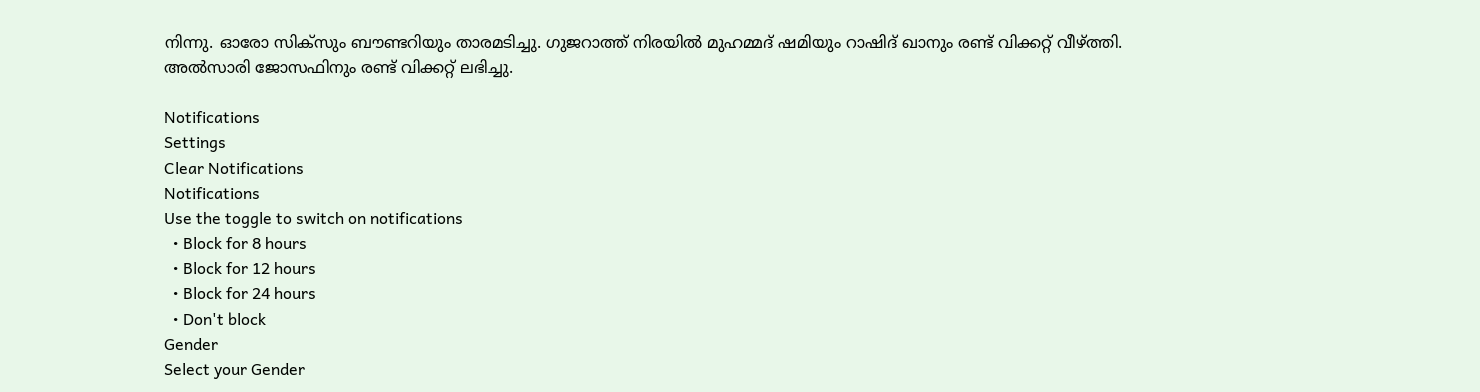നിന്നു. ഓരോ സിക്‌സും ബൗണ്ടറിയും താരമടിച്ചു. ഗുജറാത്ത് നിരയില്‍ മുഹമ്മദ് ഷമിയും റാഷിദ് ഖാനും രണ്ട് വിക്കറ്റ് വീഴ്ത്തി. അല്‍സാരി ജോസഫിനും രണ്ട് വിക്കറ്റ് ലഭിച്ചു.

Notifications
Settings
Clear Notifications
Notifications
Use the toggle to switch on notifications
  • Block for 8 hours
  • Block for 12 hours
  • Block for 24 hours
  • Don't block
Gender
Select your Gender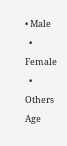• Male
  • Female
  • Others
Age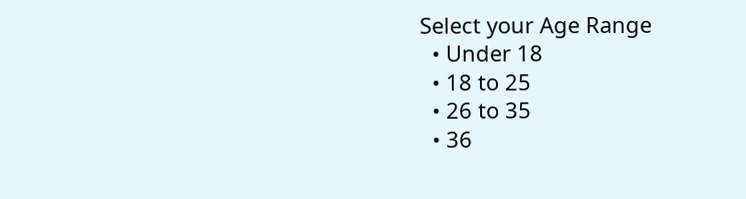Select your Age Range
  • Under 18
  • 18 to 25
  • 26 to 35
  • 36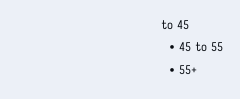to 45
  • 45 to 55
  • 55+